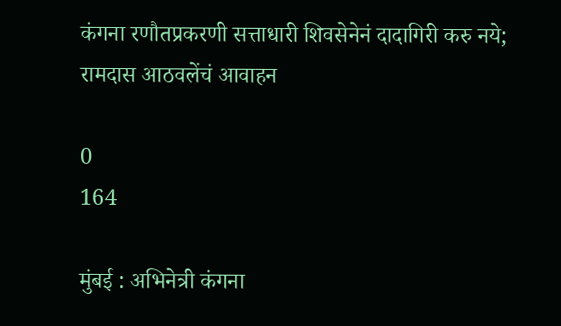कंगना रणौतप्रकरणी सत्ताधारी शिवसेनेनं दादागिरी करु नये; रामदास आठवलेंचं आवाहन

0
164

मुंबई : अभिनेत्री कंगना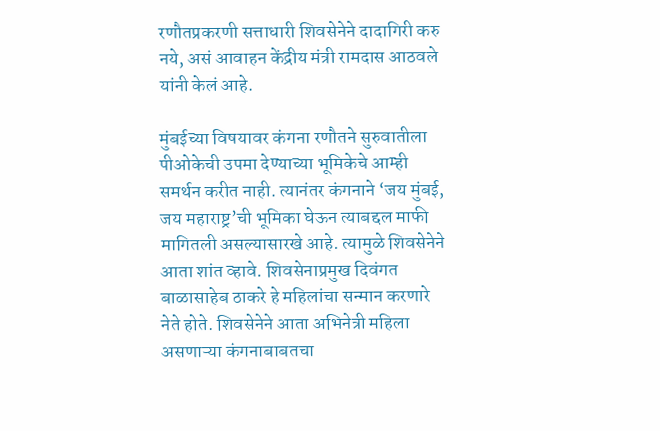रणौतप्रकरणी सत्ताधारी शिवसेनेने दादागिरी करु नये, असं आवाहन केंद्रीय मंत्री रामदास आठवले यांनी केलं आहे.

मुंबईच्या विषयावर कंगना रणौतने सुरुवातीला पीओकेची उपमा देण्याच्या भूमिकेचे आम्ही समर्थन करीत नाही. त्यानंतर कंगनाने ‘जय मुंबई, जय महाराष्ट्र’ची भूमिका घेऊन त्याबद्दल माफी मागितली असल्यासारखे आहे. त्यामुळे शिवसेनेने आता शांत व्हावे. शिवसेनाप्रमुख दिवंगत बाळासाहेब ठाकरे हे महिलांचा सन्मान करणारे नेते होते. शिवसेनेने आता अभिनेत्री महिला असणाऱ्या कंगनाबाबतचा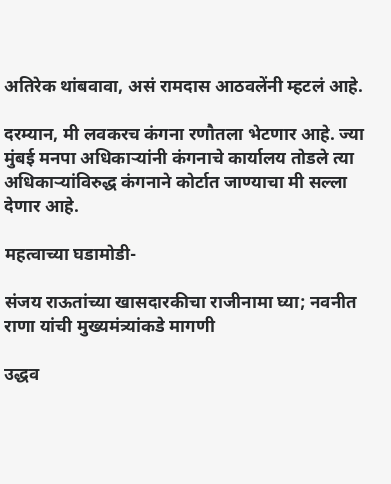अतिरेक थांबवावा, असं रामदास आठवलेंनी म्हटलं आहे.

दरम्यान, मी लवकरच कंगना रणौतला भेटणार आहे. ज्या मुंबई मनपा अधिकाऱ्यांनी कंगनाचे कार्यालय तोडले त्या अधिकाऱ्यांविरुद्ध कंगनाने कोर्टात जाण्याचा मी सल्ला देणार आहे.

महत्वाच्या घडामोडी-

संजय राऊतांच्या खासदारकीचा राजीनामा घ्या; नवनीत राणा यांची मुख्यमंत्र्यांकडे मागणी

उद्धव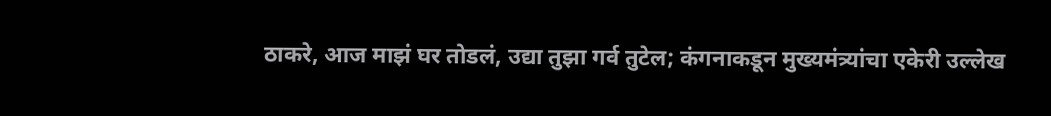ठाकरे, आज माझं घर तोडलं, उद्या तुझा गर्व तुटेल; कंगनाकडून मुख्यमंत्र्यांचा एकेरी उल्लेख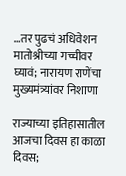…तर पुढचं अधिवेशन मातोश्रीच्या गच्चीवर घ्यावं; नारायण राणेंचा मुख्यमंत्र्यांवर निशाणा

राज्याच्या इतिहासातील आजचा दिवस हा काळा दिवस;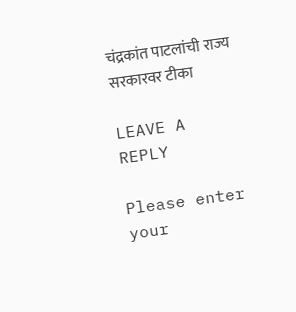चंद्रकांत पाटलांची राज्य सरकारवर टीका

LEAVE A REPLY

Please enter your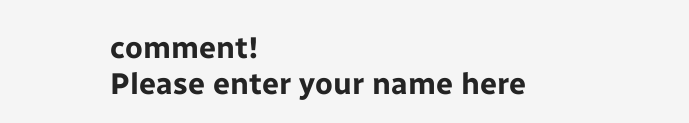comment!
Please enter your name here